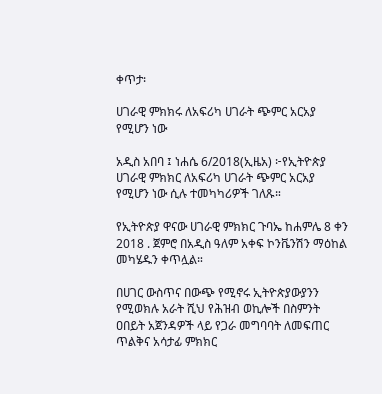ቀጥታ፡

ሀገራዊ ምክክሩ ለአፍሪካ ሀገራት ጭምር አርአያ የሚሆን ነው

አዲስ አበባ ፤ ነሐሴ 6/2018(ኢዜአ) ፦የኢትዮጵያ ሀገራዊ ምክክር ለአፍሪካ ሀገራት ጭምር አርአያ የሚሆን ነው ሲሉ ተመካካሪዎች ገለጹ።

የኢትዮጵያ ዋናው ሀገራዊ ምክክር ጉባኤ ከሐምሌ 8 ቀን 2018 . ጀምሮ በአዲስ ዓለም አቀፍ ኮንቬንሽን ማዕከል መካሄዱን ቀጥሏል።

በሀገር ውስጥና በውጭ የሚኖሩ ኢትዮጵያውያንን የሚወክሉ አራት ሺህ የሕዝብ ወኪሎች በስምንት ዐበይት አጀንዳዎች ላይ የጋራ መግባባት ለመፍጠር ጥልቅና አሳታፊ ምክክር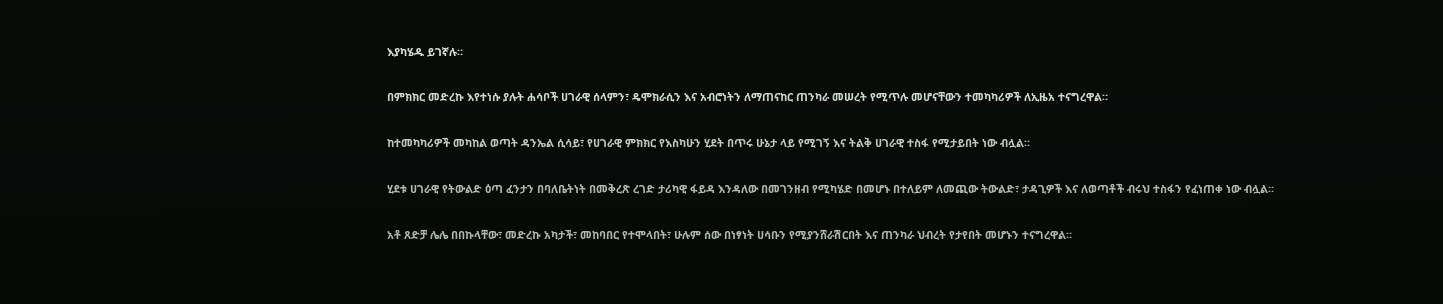እያካሄዱ ይገኛሉ።

በምክክር መድረኩ እየተነሱ ያሉት ሐሳቦች ሀገራዊ ሰላምን፣ ዴሞክራሲን እና አብሮነትን ለማጠናከር ጠንካራ መሠረት የሚጥሉ መሆናቸውን ተመካካሪዎች ለኢዜአ ተናግረዋል።

ከተመካካሪዎች መካከል ወጣት ዳንኤል ሲሳይ፣ የሀገራዊ ምክክር የእስካሁን ሂደት በጥሩ ሁኔታ ላይ የሚገኝ እና ትልቅ ሀገራዊ ተስፋ የሚታይበት ነው ብሏል።

ሂደቱ ሀገራዊ የትውልድ ዕጣ ፈንታን በባለቤትነት በመቅረጽ ረገድ ታሪካዊ ፋይዳ እንዳለው በመገንዘብ የሚካሄድ በመሆኑ በተለይም ለመጪው ትውልድ፣ ታዳጊዎች እና ለወጣቶች ብሩህ ተስፋን የፈነጠቀ ነው ብሏል።

አቶ ጸድቻ ሌሌ በበኩላቸው፣ መድረኩ አካታች፣ መከባበር የተሞላበት፣ ሁሉም ሰው በነፃነት ሀሳቡን የሚያንሸራሽርበት እና ጠንካራ ህብረት የታየበት መሆኑን ተናግረዋል።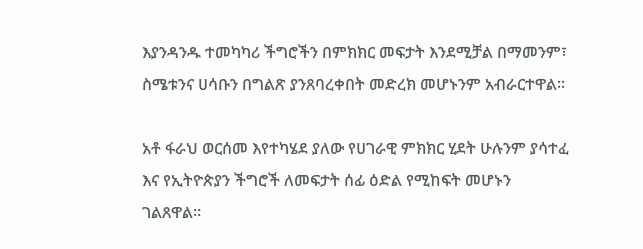እያንዳንዱ ተመካካሪ ችግሮችን በምክክር መፍታት እንደሚቻል በማመንም፣ ስሜቱንና ሀሳቡን በግልጽ ያንጸባረቀበት መድረክ መሆኑንም አብራርተዋል።

አቶ ፋራህ ወርሰመ እየተካሄደ ያለው የሀገራዊ ምክክር ሂደት ሁሉንም ያሳተፈ እና የኢትዮጵያን ችግሮች ለመፍታት ሰፊ ዕድል የሚከፍት መሆኑን ገልጸዋል።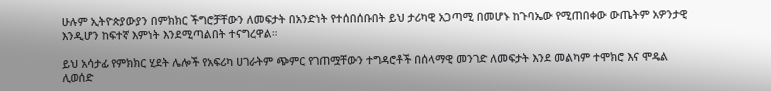ሁሉም ኢትዮጵያውያን በምክክር ችግሮቻቸውን ለመፍታት በአንድነት የተሰበሰቡበት ይህ ታሪካዊ አጋጣሚ በመሆኑ ከጉባኤው የሚጠበቀው ውጤትም አዎንታዊ እንዲሆን ከፍተኛ እምነት እንደሚጣልበት ተናግረዋል።

ይህ አሳታፊ የምክክር ሂደት ሌሎች የአፍሪካ ሀገራትም ጭምር የገጠሟቸውን ተግዳሮቶች በሰላማዊ መንገድ ለመፍታት እንደ መልካም ተሞክሮ እና ሞዴል ሊወሰድ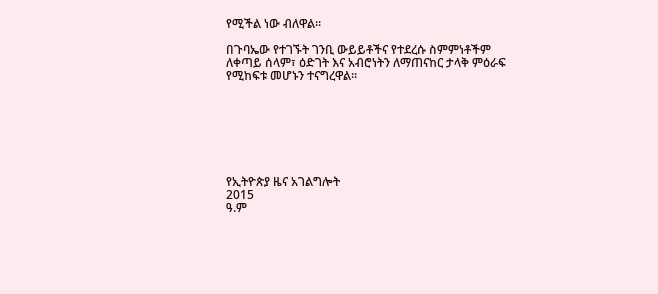የሚችል ነው ብለዋል።

በጉባኤው የተገኙት ገንቢ ውይይቶችና የተደረሱ ስምምነቶችም ለቀጣይ ሰላም፣ ዕድገት እና አብሮነትን ለማጠናከር ታላቅ ምዕራፍ የሚከፍቱ መሆኑን ተናግረዋል።







የኢትዮጵያ ዜና አገልግሎት
2015
ዓ.ም